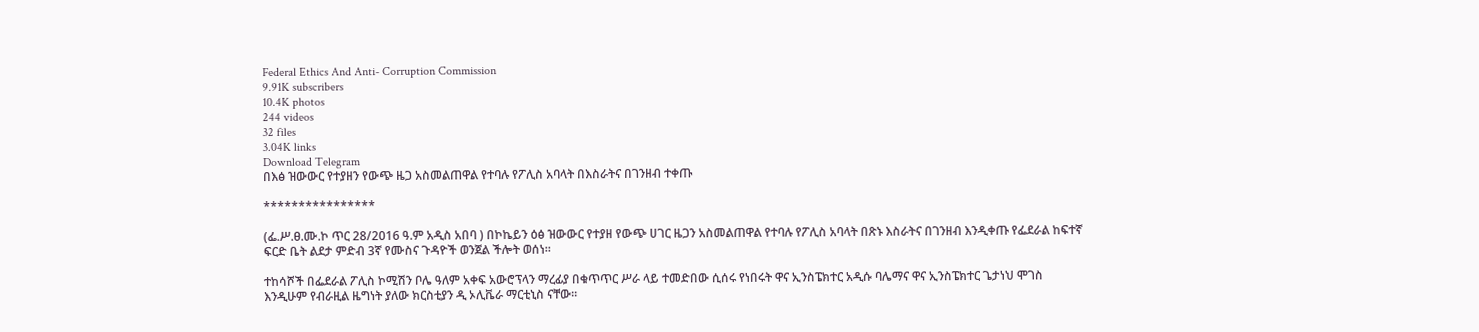Federal Ethics And Anti- Corruption Commission
9.91K subscribers
10.4K photos
244 videos
32 files
3.04K links
Download Telegram
በእፅ ዝውውር የተያዘን የውጭ ዜጋ አስመልጠዋል የተባሉ የፖሊስ አባላት በእስራትና በገንዘብ ተቀጡ

****************

(ፌ.ሥ.ፀ.ሙ.ኮ ጥር 28/2016 ዓ.ም አዲስ አበባ ) በኮኬይን ዕፅ ዝውውር የተያዘ የውጭ ሀገር ዜጋን አስመልጠዋል የተባሉ የፖሊስ አባላት በጽኑ እስራትና በገንዘብ እንዲቀጡ የፌደራል ከፍተኛ ፍርድ ቤት ልደታ ምድብ 3ኛ የሙስና ጉዳዮች ወንጀል ችሎት ወሰነ።

ተከሳሾች በፌደራል ፖሊስ ኮሚሽን ቦሌ ዓለም አቀፍ አውሮፕላን ማረፊያ በቁጥጥር ሥራ ላይ ተመድበው ሲሰሩ የነበሩት ዋና ኢንስፔክተር አዲሱ ባሌማና ዋና ኢንስፔክተር ጌታነህ ሞገስ እንዲሁም የብራዚል ዜግነት ያለው ክርስቲያን ዲ ኦሊቬራ ማርቲኒስ ናቸው።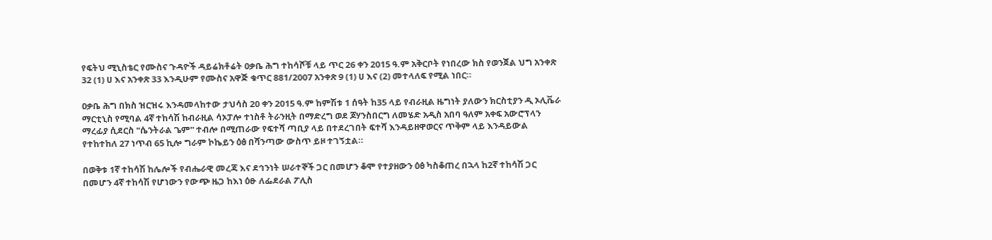የፍትህ ሚኒስቴር የሙስና ጉዳዮች ዳይሬክቶሬት ዐቃቤ ሕግ ተከሳሾቹ ላይ ጥር 26 ቀን 2015 ዓ.ም አቅርቦት የነበረው ክስ የወንጀል ህግ አንቀጽ 32 (1) ሀ እና አንቀጽ 33 እንዲሁም የሙስና አዋጅ ቁጥር 881/2007 አንቀጽ 9 (1) ሀ እና (2) መተላለፍ የሚል ነበር።

ዐቃቤ ሕግ በክስ ዝርዝሩ እንዳመላከተው ታህሳስ 20 ቀን 2015 ዓ.ም ከምሽቱ 1 ሰዓት ከ35 ላይ የብራዚል ዜግነት ያለውን ክርስቲያን ዲ ኦሊቬራ ማርቲኒስ የሚባል 4ኛ ተከሳሽ ከብራዚል ሳኦፓሎ ተነስቶ ትራንዚት በማድረግ ወደ ጆሃንስበርግ ለመሄድ አዲስ አበባ ዓለም አቀፍ አውሮፕላን ማረፊያ ሲደርስ "ሴንትራል ጌም'' ተብሎ በሚጠራው የፍተሻ ጣቢያ ላይ በተደረገበት ፍተሻ እንዳይዘዋወርና ጥቅም ላይ እንዳይውል የተከተከለ 27 ነጥብ 65 ኪሎ ግራም ኮኬይን ዕፅ በሻንጣው ውስጥ ይዞ ተገኝቷል።

በወቅቱ 1ኛ ተከሳሽ ከሌሎች የብሔራዊ መረጃ እና ደኅንነት ሠራተኞች ጋር በመሆን ቆሞ የተያዘውን ዕፅ ካስቆጠረ በኋላ ከ2ኛ ተከሳሽ ጋር በመሆን 4ኛ ተከሳሽ የሆነውን የውጭ ዜጋ ከእነ ዕፁ ለፌደራል ፖሊስ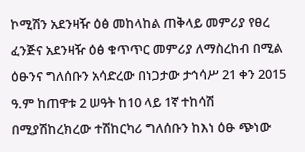ኮሚሽን አደንዛዥ ዕፅ መከላከል ጠቅላይ መምሪያ የፀረ ፈንጅና አደንዛዥ ዕፅ ቁጥጥር መምሪያ ለማስረከብ በሚል ዕፁንና ግለሰቡን አሳድረው በነጋታው ታኅሳሥ 21 ቀን 2015 ዓ.ም ከጠዋቱ 2 ሠዓት ከ10 ላይ 1ኛ ተከሳሽ በሚያሽከረክረው ተሽከርካሪ ግለሰቡን ከእነ ዕፁ ጭነው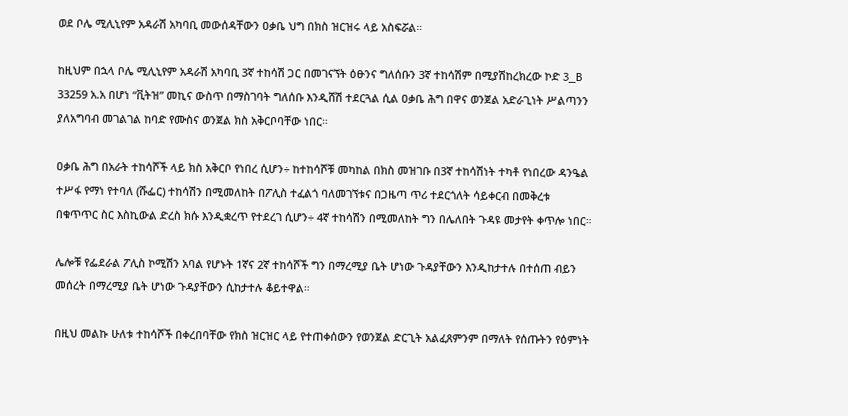ወደ ቦሌ ሚሊኒየም አዳራሽ አካባቢ መውሰዳቸውን ዐቃቤ ህግ በክስ ዝርዝሩ ላይ አስፍሯል።

ከዚህም በኋላ ቦሌ ሚሊኒየም አዳራሽ አካባቢ 3ኛ ተከሳሽ ጋር በመገናኘት ዕፁንና ግለሰቡን 3ኛ ተከሳሽም በሚያሽከረክረው ኮድ 3_B 33259 አ.አ በሆነ “ቪትዝ” መኪና ውስጥ በማስገባት ግለሰቡ እንዲሸሽ ተደርጓል ሲል ዐቃቤ ሕግ በዋና ወንጀል አድራጊነት ሥልጣንን ያለአግባብ መገልገል ከባድ የሙስና ወንጀል ክስ አቅርቦባቸው ነበር።

ዐቃቤ ሕግ በአራት ተከሳሾች ላይ ክስ አቅርቦ የነበረ ሲሆን÷ ከተከሳሾቹ መካከል በክስ መዝገቡ በ3ኛ ተከሳሽነት ተካቶ የነበረው ዳንዔል ተሥፋ የማነ የተባለ (ሹፌር) ተከሳሽን በሚመለከት በፖሊስ ተፈልጎ ባለመገኘቱና በጋዜጣ ጥሪ ተደርጎለት ሳይቀርብ በመቅረቱ በቁጥጥር ስር እስኪውል ድረስ ክሱ እንዲቋረጥ የተደረገ ሲሆን÷ 4ኛ ተከሳሽን በሚመለከት ግን በሌለበት ጉዳዩ መታየት ቀጥሎ ነበር።

ሌሎቹ የፌደራል ፖሊስ ኮሚሽን አባል የሆኑት 1ኛና 2ኛ ተከሳሾች ግን በማረሚያ ቤት ሆነው ጉዳያቸውን እንዲከታተሉ በተሰጠ ብይን መሰረት በማረሚያ ቤት ሆነው ጉዳያቸውን ሲከታተሉ ቆይተዋል።

በዚህ መልኩ ሁለቱ ተከሳሾች በቀረበባቸው የክስ ዝርዝር ላይ የተጠቀሰውን የወንጀል ድርጊት አልፈጸምንም በማለት የሰጡትን የዕምነት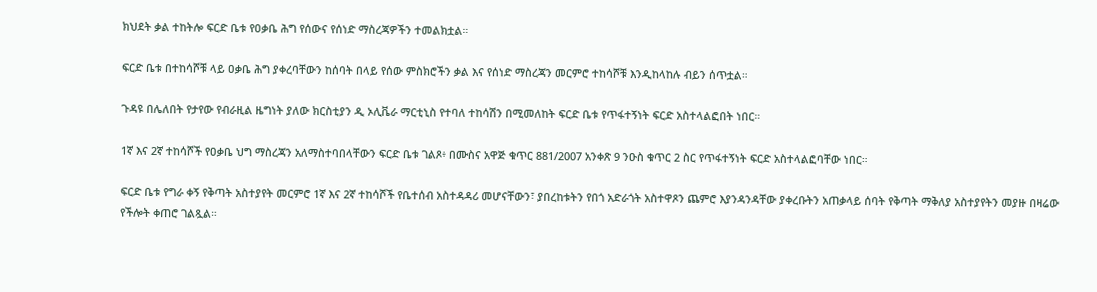ክህደት ቃል ተከትሎ ፍርድ ቤቱ የዐቃቤ ሕግ የሰውና የሰነድ ማስረጃዎችን ተመልክቷል።

ፍርድ ቤቱ በተከሳሾቹ ላይ ዐቃቤ ሕግ ያቀረባቸውን ከሰባት በላይ የሰው ምስክሮችን ቃል እና የሰነድ ማስረጃን መርምሮ ተከሳሾቹ እንዲከላከሉ ብይን ሰጥቷል።

ጉዳዩ በሌለበት የታየው የብራዚል ዜግነት ያለው ክርስቲያን ዲ ኦሊቬራ ማርቲኒስ የተባለ ተከሳሽን በሚመለከት ፍርድ ቤቱ የጥፋተኝነት ፍርድ አስተላልፎበት ነበር።

1ኛ እና 2ኛ ተከሳሾች የዐቃቤ ህግ ማስረጃን አለማስተባበላቸውን ፍርድ ቤቱ ገልጾ፥ በሙስና አዋጅ ቁጥር 881/2007 አንቀጽ 9 ንዑስ ቁጥር 2 ስር የጥፋተኝነት ፍርድ አስተላልፎባቸው ነበር።

ፍርድ ቤቱ የግራ ቀኝ የቅጣት አስተያየት መርምሮ 1ኛ እና 2ኛ ተከሳሾች የቤተሰብ አስተዳዳሪ መሆናቸውን፣ ያበረከቱትን የበጎ አድራጎት አስተዋጾን ጨምሮ እያንዳንዳቸው ያቀረቡትን አጠቃላይ ሰባት የቅጣት ማቅለያ አስተያየትን መያዙ በዛሬው የችሎት ቀጠሮ ገልጿል።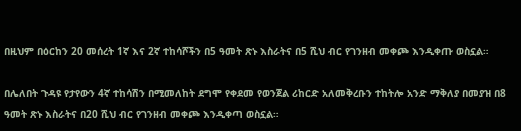በዚህም በዕርከን 20 መሰረት 1ኛ እና 2ኛ ተከሳሾችን በ5 ዓመት ጽኑ እስራትና በ5 ሺህ ብር የገንዘብ መቀጮ እንዲቀጡ ወስኗል።

በሌለበት ጉዳዩ የታየውን 4ኛ ተከሳሽን በሚመለከት ደግሞ የቀደመ የወንጀል ሪከርድ አለመቅረቡን ተከትሎ አንድ ማቅለያ በመያዝ በ8 ዓመት ጽኑ እስራትና በ20 ሺህ ብር የገንዘብ መቀጮ እንዲቀጣ ወስኗል።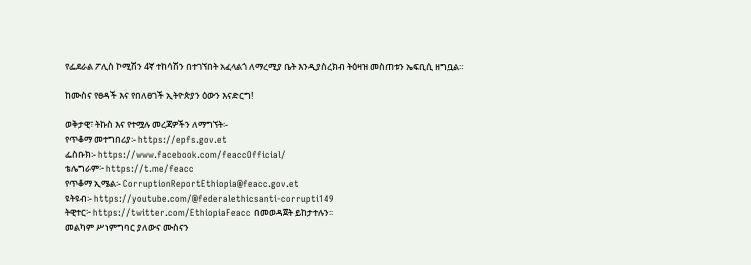የፌደራል ፖሊስ ኮሚሽን 4ኛ ተከሳሽን በተገኘበት አፈላልጎ ለማረሚያ ቤት እንዲያስረክብ ትዕዛዝ መስጠቱን ኤፍቢሲ ዘግቧል።

ከሙስና የፀዳች እና የበለፀገች ኢትዮጵያን ዕውን እናድርግ!

ወቅታዊ፣ ትኩስ እና የተሟሉ መረጃዎችን ለማግኘት፡-
የጥቆማ መተግበሪያ፡- https://epfs.gov.et
ፌስቡክ፡- https://www.facebook.com/feaccOfficial/
ቴሌግራም፦ https://t.me/feacc
የጥቆማ ኢሜል፡- CorruptionReportEthiopia@feacc.gov.et
ዩትዩብ፡- https://youtube.com/@federalethicsanti-corrupti149
ትዊተር፦ https://twitter.com/EthiopiaFeacc በመወዳጀት ይከታተሉን፡፡
መልካም ሥነምግባር ያለውና ሙስናን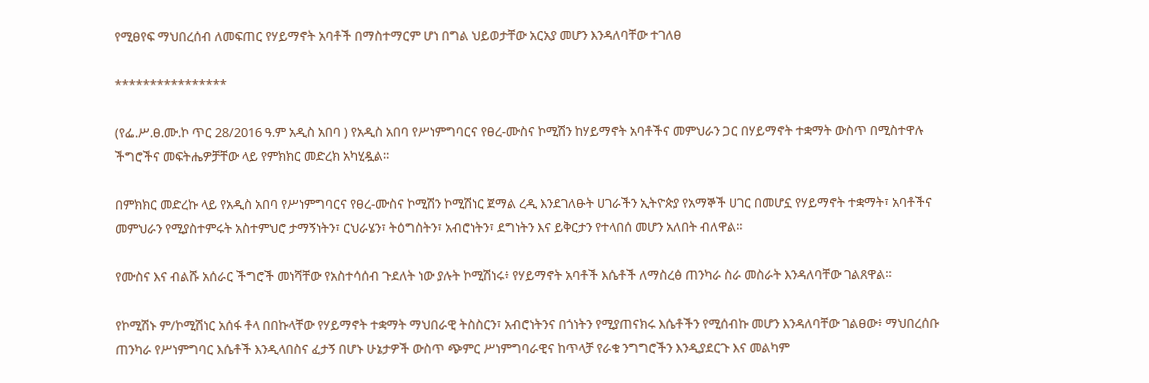የሚፀየፍ ማህበረሰብ ለመፍጠር የሃይማኖት አባቶች በማስተማርም ሆነ በግል ህይወታቸው አርአያ መሆን እንዳለባቸው ተገለፀ

****************

(የፌ.ሥ.ፀ.ሙ.ኮ ጥር 28/2016 ዓ.ም አዲስ አበባ ) የአዲስ አበባ የሥነምግባርና የፀረ-ሙስና ኮሚሽን ከሃይማኖት አባቶችና መምህራን ጋር በሃይማኖት ተቋማት ውስጥ በሚስተዋሉ ችግሮችና መፍትሔዎቻቸው ላይ የምክክር መድረክ አካሂዷል።

በምክክር መድረኩ ላይ የአዲስ አበባ የሥነምግባርና የፀረ-ሙስና ኮሚሽን ኮሚሽነር ጀማል ረዲ እንደገለፁት ሀገራችን ኢትዮጵያ የአማኞች ሀገር በመሆኗ የሃይማኖት ተቋማት፣ አባቶችና መምህራን የሚያስተምሩት አስተምህሮ ታማኝነትን፣ ርህራሄን፣ ትዕግስትን፣ አብሮነትን፣ ደግነትን እና ይቅርታን የተላበሰ መሆን አለበት ብለዋል።

የሙስና እና ብልሹ አሰራር ችግሮች መነሻቸው የአስተሳሰብ ጉደለት ነው ያሉት ኮሚሽነሩ፥ የሃይማኖት አባቶች እሴቶች ለማስረፅ ጠንካራ ስራ መስራት እንዳለባቸው ገልጸዋል።

የኮሚሽኑ ም/ኮሚሽነር አሰፋ ቶላ በበኩላቸው የሃይማኖት ተቋማት ማህበራዊ ትስስርን፣ አብሮነትንና በጎነትን የሚያጠናክሩ እሴቶችን የሚሰብኩ መሆን እንዳለባቸው ገልፀው፥ ማህበረሰቡ ጠንካራ የሥነምግባር እሴቶች እንዲላበስና ፈታኝ በሆኑ ሁኔታዎች ውስጥ ጭምር ሥነምግባራዊና ከጥላቻ የራቁ ንግግሮችን እንዲያደርጉ እና መልካም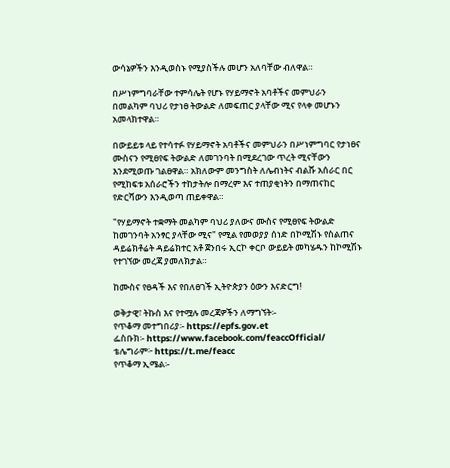ውሳኔዎችን እንዲወስኑ የሚያስችሉ መሆን አለባቸው ብለዋል።

በሥነምግባራቸው ተምሳሌት የሆኑ የሃይማኖት አባቶችና መምህራን በመልካም ባህሪ የታነፀ ትውልድ ለመፍጠር ያላቸው ሚና የላቀ መሆኑን አመላክተዋል።

በውይይቱ ላይ የተሳተፉ የሃይማኖት አባቶችና መምህራን በሥነምግባር የታነፀና ሙስናን የሚፀየፍ ትውልድ ለመገንባት በሚደረገው ጥረት ሚናቸውን እንደሚወጡ ገልፀዋል። አክለውም መንግስት ለሌብነትና ብልሹ አሰራር በር የሚከፍቱ አሰራሮችን ተከታትሎ በማረም እና ተጠያቂነትን በማጠናከር የድርሻውን እንዲወጣ ጠይቀዋል።

"የሃይማኖት ተቋማት መልካም ባህሪ ያለውና ሙስና የሚፀየፍ ትውልድ ከመገንባት አንፃር ያላቸው ሚና" የሚል የመወያያ ሰነድ በኮሚሽኑ የስልጠና ዳይሬክቶሬት ዳይሬክተር አቶ ጀንበሩ ኢርኮ ቀርቦ ውይይት መካሄዱን ከኮሚሽኑ የተገኘው መረጃ ያመለክታል።

ከሙስና የፀዳች እና የበለፀገች ኢትዮጵያን ዕውን እናድርግ!

ወቅታዊ፣ ትኩስ እና የተሟሉ መረጃዎችን ለማግኘት፡-
የጥቆማ መተግበሪያ፡- https://epfs.gov.et
ፌስቡክ፡- https://www.facebook.com/feaccOfficial/
ቴሌግራም፦ https://t.me/feacc
የጥቆማ ኢሜል፡-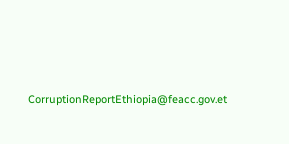CorruptionReportEthiopia@feacc.gov.et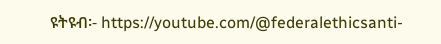ዩትዩብ፡- https://youtube.com/@federalethicsanti-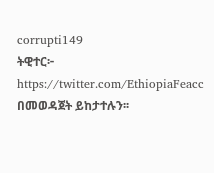corrupti149
ትዊተር፦ https://twitter.com/EthiopiaFeacc በመወዳጀት ይከታተሉን፡፡